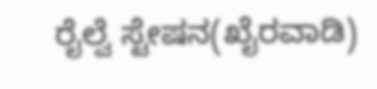ರೈಲ್ವೆ ಸ್ಟೇಷನ(ಖೈರವಾಡಿ)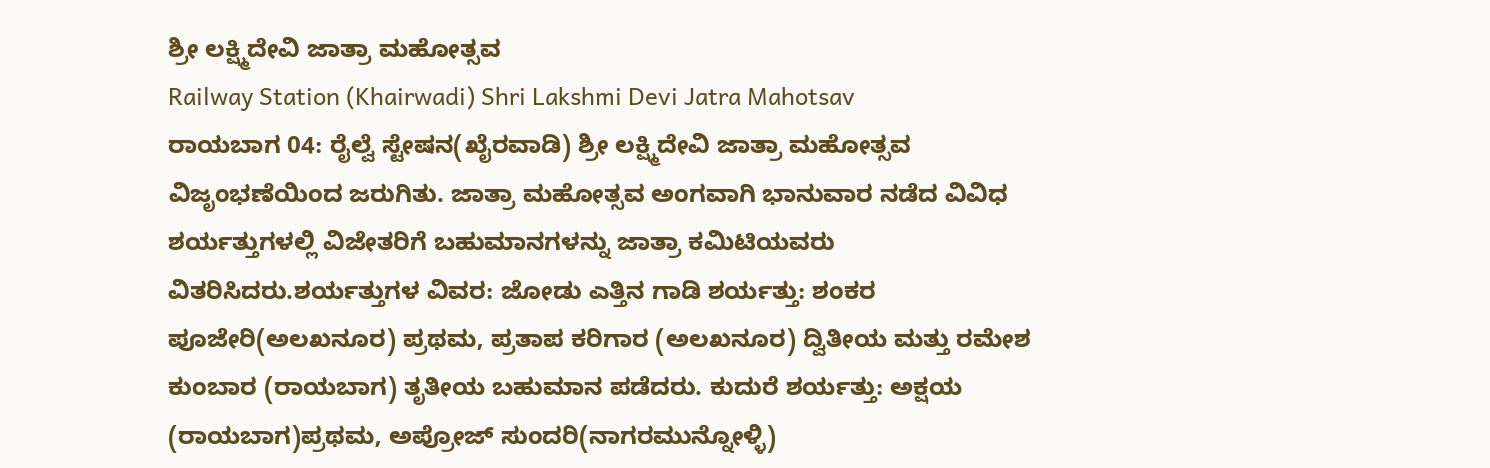ಶ್ರೀ ಲಕ್ಷ್ಮಿದೇವಿ ಜಾತ್ರಾ ಮಹೋತ್ಸವ
Railway Station (Khairwadi) Shri Lakshmi Devi Jatra Mahotsav
ರಾಯಬಾಗ 04: ರೈಲ್ವೆ ಸ್ಟೇಷನ(ಖೈರವಾಡಿ) ಶ್ರೀ ಲಕ್ಷ್ಮಿದೇವಿ ಜಾತ್ರಾ ಮಹೋತ್ಸವ ವಿಜೃಂಭಣೆಯಿಂದ ಜರುಗಿತು. ಜಾತ್ರಾ ಮಹೋತ್ಸವ ಅಂಗವಾಗಿ ಭಾನುವಾರ ನಡೆದ ವಿವಿಧ ಶರ್ಯತ್ತುಗಳಲ್ಲಿ ವಿಜೇತರಿಗೆ ಬಹುಮಾನಗಳನ್ನು ಜಾತ್ರಾ ಕಮಿಟಿಯವರು ವಿತರಿಸಿದರು.ಶರ್ಯತ್ತುಗಳ ವಿವರ: ಜೋಡು ಎತ್ತಿನ ಗಾಡಿ ಶರ್ಯತ್ತು: ಶಂಕರ ಪೂಜೇರಿ(ಅಲಖನೂರ) ಪ್ರಥಮ, ಪ್ರತಾಪ ಕರಿಗಾರ (ಅಲಖನೂರ) ದ್ವಿತೀಯ ಮತ್ತು ರಮೇಶ ಕುಂಬಾರ (ರಾಯಬಾಗ) ತೃತೀಯ ಬಹುಮಾನ ಪಡೆದರು. ಕುದುರೆ ಶರ್ಯತ್ತು: ಅಕ್ಷಯ (ರಾಯಬಾಗ)ಪ್ರಥಮ, ಅಪ್ರೋಜ್ ಸುಂದರಿ(ನಾಗರಮುನ್ನೋಳ್ಳಿ)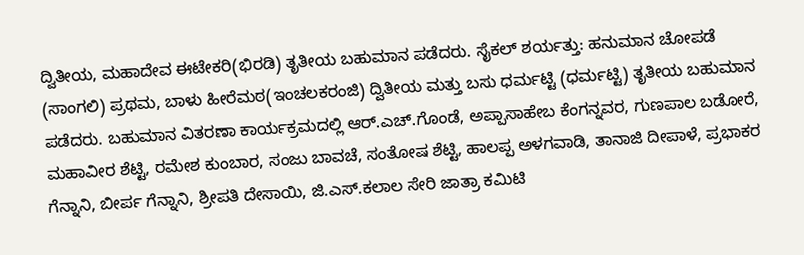ದ್ವಿತೀಯ, ಮಹಾದೇವ ಈಟೇಕರಿ(ಭಿರಡಿ) ತೃತೀಯ ಬಹುಮಾನ ಪಡೆದರು. ಸೈಕಲ್ ಶರ್ಯತ್ತು: ಹನುಮಾನ ಚೋಪಡೆ (ಸಾಂಗಲಿ) ಪ್ರಥಮ, ಬಾಳು ಹೀರೆಮಠ(ಇಂಚಲಕರಂಜಿ) ದ್ವಿತೀಯ ಮತ್ತು ಬಸು ಧರ್ಮಟ್ಟಿ (ಧರ್ಮಟ್ಟಿ) ತೃತೀಯ ಬಹುಮಾನ ಪಡೆದರು. ಬಹುಮಾನ ವಿತರಣಾ ಕಾರ್ಯಕ್ರಮದಲ್ಲಿ ಆರ್.ಎಚ್.ಗೊಂಡೆ, ಅಪ್ಪಾಸಾಹೇಬ ಕೆಂಗನ್ನವರ, ಗುಣಪಾಲ ಬಡೋರೆ, ಮಹಾವೀರ ಶೆಟ್ಟಿ, ರಮೇಶ ಕುಂಬಾರ, ಸಂಜು ಬಾವಚೆ, ಸಂತೋಷ ಶೆಟ್ಟಿ, ಹಾಲಪ್ಪ ಅಳಗವಾಡಿ, ತಾನಾಜಿ ದೀಪಾಳೆ, ಪ್ರಭಾಕರ ಗೆನ್ನಾನಿ, ಬೀರ್ಪ ಗೆನ್ನಾನಿ, ಶ್ರೀಪತಿ ದೇಸಾಯಿ, ಜಿ.ಎಸ್.ಕಲಾಲ ಸೇರಿ ಜಾತ್ರಾ ಕಮಿಟಿ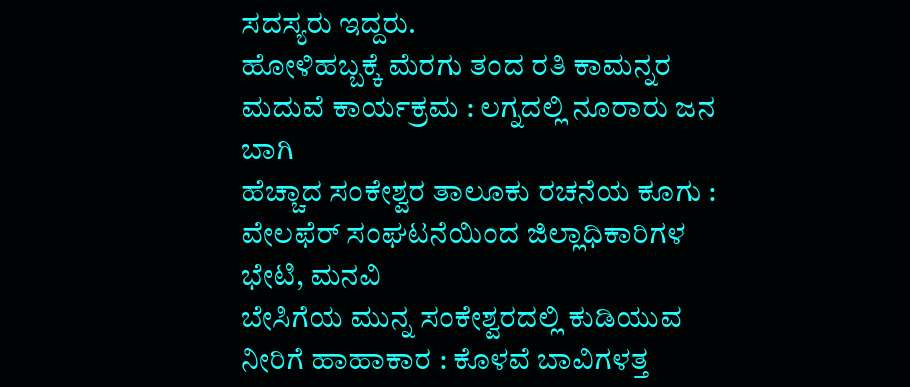ಸದಸ್ಯರು ಇದ್ದರು.
ಹೋಳಿಹಬ್ಬಕ್ಕೆ ಮೆರಗು ತಂದ ರತಿ ಕಾಮನ್ನರ ಮದುವೆ ಕಾರ್ಯಕ್ರಮ : ಲಗ್ನದಲ್ಲಿ ನೂರಾರು ಜನ ಬಾಗಿ
ಹೆಚ್ಚಾದ ಸಂಕೇಶ್ವರ ತಾಲೂಕು ರಚನೆಯ ಕೂಗು : ವೇಲಫೆರ್ ಸಂಘಟನೆಯಿಂದ ಜಿಲ್ಲಾಧಿಕಾರಿಗಳ ಭೇಟಿ, ಮನವಿ
ಬೇಸಿಗೆಯ ಮುನ್ನ ಸಂಕೇಶ್ವರದಲ್ಲಿ ಕುಡಿಯುವ ನೀರಿಗೆ ಹಾಹಾಕಾರ : ಕೊಳವೆ ಬಾವಿಗಳತ್ತ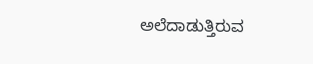ಅಲೆದಾಡುತ್ತಿರುವ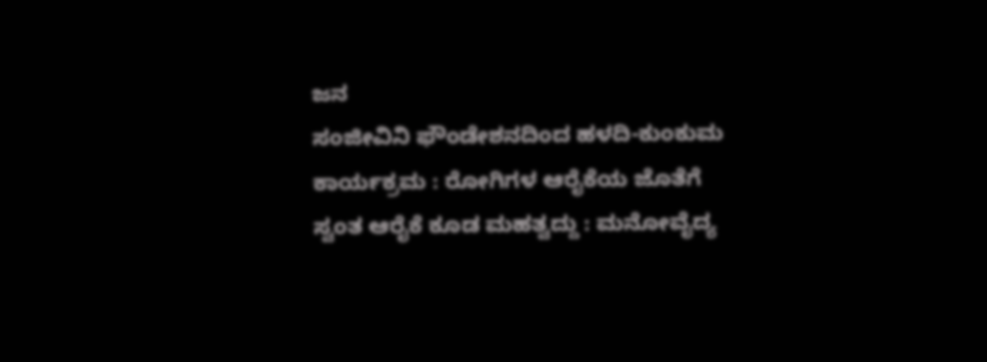ಜನ
ಸಂಜೀವಿನಿ ಫೌಂಡೇಶನದಿಂದ ಹಳದಿ-ಕುಂಕುಮ ಕಾರ್ಯಕ್ರಮ : ರೋಗಿಗಳ ಆರೈಕೆಯ ಜೊತೆಗೆ ಸ್ವಂತ ಆರೈಕೆ ಕೂಡ ಮಹತ್ವದ್ದು : ಮನೋವೈದ್ಯ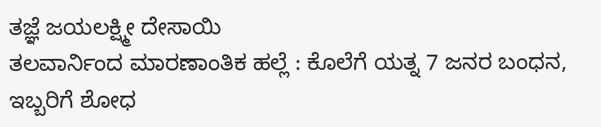ತಜ್ಞೆ ಜಯಲಕ್ಷ್ಮೀ ದೇಸಾಯಿ
ತಲವಾರ್ನಿಂದ ಮಾರಣಾಂತಿಕ ಹಲ್ಲೆ : ಕೊಲೆಗೆ ಯತ್ನ 7 ಜನರ ಬಂಧನ, ಇಬ್ಬರಿಗೆ ಶೋಧ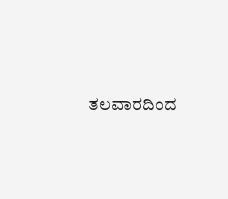ತಲವಾರದಿಂದ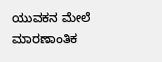ಯುವಕನ ಮೇಲೆ ಮಾರಣಾಂತಿಕ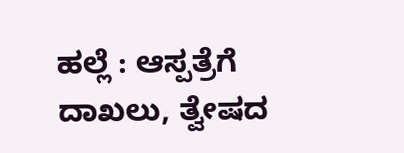ಹಲ್ಲೆ : ಆಸ್ಪತ್ರೆಗೆ ದಾಖಲು, ತ್ವೇಷದ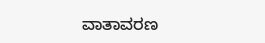ವಾತಾವರಣ